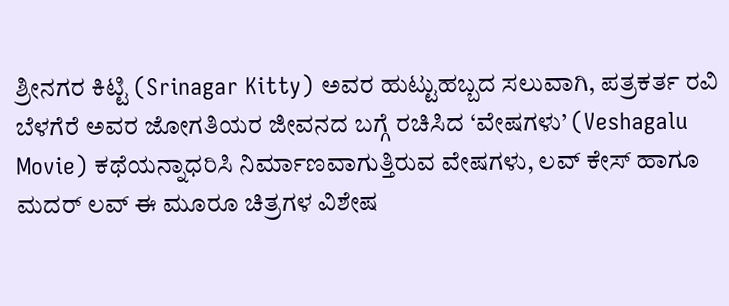ಶ್ರೀನಗರ ಕಿಟ್ಟಿ (Srinagar Kitty) ಅವರ ಹುಟ್ಟುಹಬ್ಬದ ಸಲುವಾಗಿ, ಪತ್ರಕರ್ತ ರವಿ ಬೆಳಗೆರೆ ಅವರ ಜೋಗತಿಯರ ಜೀವನದ ಬಗ್ಗೆ ರಚಿಸಿದ ‘ವೇಷಗಳು’ (Veshagalu Movie) ಕಥೆಯನ್ನಾಧರಿಸಿ ನಿರ್ಮಾಣವಾಗುತ್ತಿರುವ ವೇಷಗಳು, ಲವ್ ಕೇಸ್ ಹಾಗೂ ಮದರ್ ಲವ್ ಈ ಮೂರೂ ಚಿತ್ರಗಳ ವಿಶೇಷ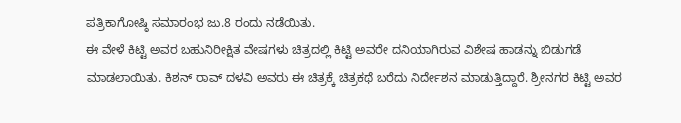ಪತ್ರಿಕಾಗೋಷ್ಠಿ ಸಮಾರಂಭ ಜು.8 ರಂದು ನಡೆಯಿತು.
ಈ ವೇಳೆ ಕಿಟ್ಟಿ ಅವರ ಬಹುನಿರೀಕ್ಷಿತ ವೇಷಗಳು ಚಿತ್ರದಲ್ಲಿ ಕಿಟ್ಟಿ ಅವರೇ ದನಿಯಾಗಿರುವ ವಿಶೇಷ ಹಾಡನ್ನು ಬಿಡುಗಡೆ ಮಾಡಲಾಯಿತು. ಕಿಶನ್ ರಾವ್ ದಳವಿ ಅವರು ಈ ಚಿತ್ರಕ್ಕೆ ಚಿತ್ರಕಥೆ ಬರೆದು ನಿರ್ದೇಶನ ಮಾಡುತ್ತಿದ್ದಾರೆ. ಶ್ರೀನಗರ ಕಿಟ್ಟಿ ಅವರ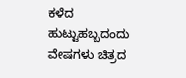ಕಳೆದ ಹುಟ್ಟುಹಬ್ಬದಂದು ವೇಷಗಳು ಚಿತ್ರದ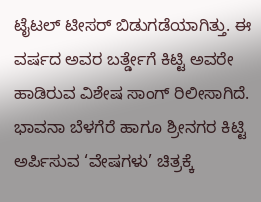ಟೈಟಲ್ ಟೀಸರ್ ಬಿಡುಗಡೆಯಾಗಿತ್ತು. ಈ ವರ್ಷದ ಅವರ ಬರ್ತ್ಡೇಗೆ ಕಿಟ್ಟಿ ಅವರೇ ಹಾಡಿರುವ ವಿಶೇಷ ಸಾಂಗ್ ರಿಲೀಸಾಗಿದೆ. ಭಾವನಾ ಬೆಳಗೆರೆ ಹಾಗೂ ಶ್ರೀನಗರ ಕಿಟ್ಟಿ ಅರ್ಪಿಸುವ ‘ವೇಷಗಳು’ ಚಿತ್ರಕ್ಕೆ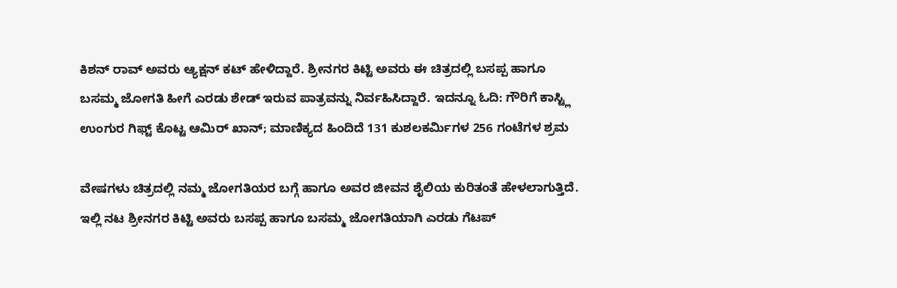ಕಿಶನ್ ರಾವ್ ಅವರು ಆ್ಯಕ್ಷನ್ ಕಟ್ ಹೇಳಿದ್ದಾರೆ. ಶ್ರೀನಗರ ಕಿಟ್ಟಿ ಅವರು ಈ ಚಿತ್ರದಲ್ಲಿ ಬಸಪ್ಪ ಹಾಗೂ ಬಸಮ್ಮ ಜೋಗತಿ ಹೀಗೆ ಎರಡು ಶೇಡ್ ಇರುವ ಪಾತ್ರವನ್ನು ನಿರ್ವಹಿಸಿದ್ದಾರೆ. ಇದನ್ನೂ ಓದಿ: ಗೌರಿಗೆ ಕಾಸ್ಟ್ಲಿ ಉಂಗುರ ಗಿಫ್ಟ್ ಕೊಟ್ಟ ಆಮಿರ್ ಖಾನ್; ಮಾಣಿಕ್ಯದ ಹಿಂದಿದೆ 131 ಕುಶಲಕರ್ಮಿಗಳ 256 ಗಂಟೆಗಳ ಶ್ರಮ

ವೇಷಗಳು ಚಿತ್ರದಲ್ಲಿ ನಮ್ಮ ಜೋಗತಿಯರ ಬಗ್ಗೆ ಹಾಗೂ ಅವರ ಜೀವನ ಶೈಲಿಯ ಕುರಿತಂತೆ ಹೇಳಲಾಗುತ್ತಿದೆ. ಇಲ್ಲಿ ನಟ ಶ್ರೀನಗರ ಕಿಟ್ಟಿ ಅವರು ಬಸಪ್ಪ ಹಾಗೂ ಬಸಮ್ಮ ಜೋಗತಿಯಾಗಿ ಎರಡು ಗೆಟಪ್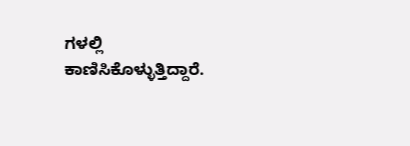ಗಳಲ್ಲಿ ಕಾಣಿಸಿಕೊಳ್ಳುತ್ತಿದ್ದಾರೆ.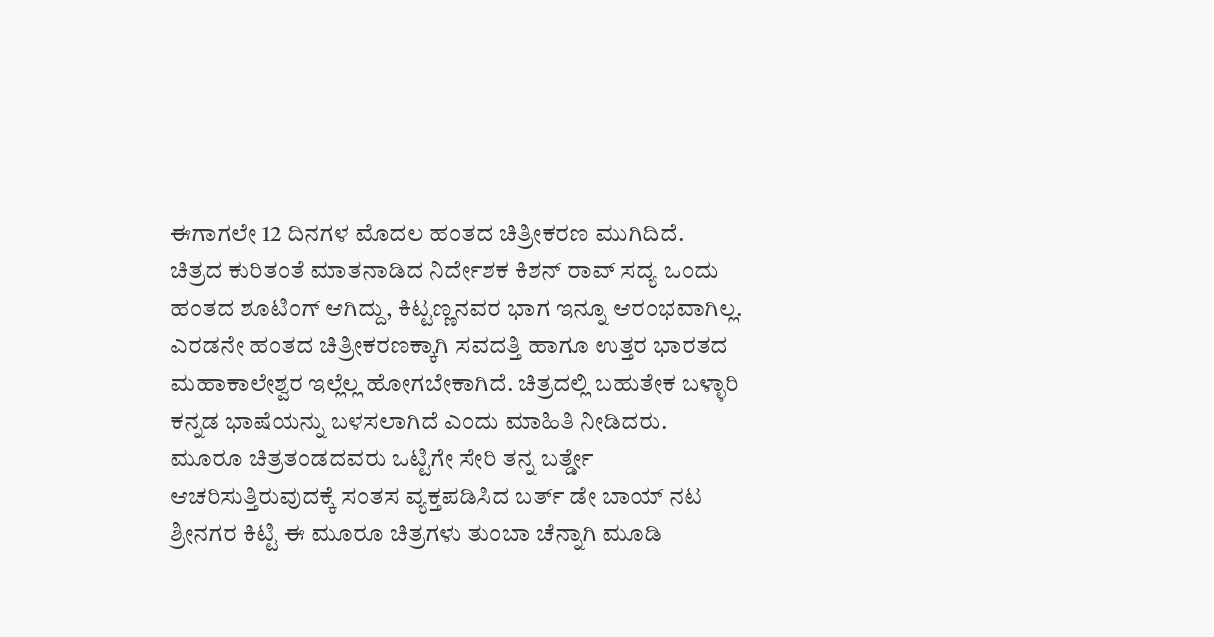ಈಗಾಗಲೇ 12 ದಿನಗಳ ಮೊದಲ ಹಂತದ ಚಿತ್ರೀಕರಣ ಮುಗಿದಿದೆ.
ಚಿತ್ರದ ಕುರಿತಂತೆ ಮಾತನಾಡಿದ ನಿರ್ದೇಶಕ ಕಿಶನ್ ರಾವ್ ಸದ್ಯ ಒಂದು ಹಂತದ ಶೂಟಿಂಗ್ ಆಗಿದ್ದು, ಕಿಟ್ಟಣ್ಣನವರ ಭಾಗ ಇನ್ನೂ ಆರಂಭವಾಗಿಲ್ಲ. ಎರಡನೇ ಹಂತದ ಚಿತ್ರೀಕರಣಕ್ಕಾಗಿ ಸವದತ್ತಿ ಹಾಗೂ ಉತ್ತರ ಭಾರತದ ಮಹಾಕಾಲೇಶ್ವರ ಇಲ್ಲೆಲ್ಲ ಹೋಗಬೇಕಾಗಿದೆ. ಚಿತ್ರದಲ್ಲಿ ಬಹುತೇಕ ಬಳ್ಳಾರಿ ಕನ್ನಡ ಭಾಷೆಯನ್ನು ಬಳಸಲಾಗಿದೆ ಎಂದು ಮಾಹಿತಿ ನೀಡಿದರು.
ಮೂರೂ ಚಿತ್ರತಂಡದವರು ಒಟ್ಟಿಗೇ ಸೇರಿ ತನ್ನ ಬರ್ತ್ಡೇ ಆಚರಿಸುತ್ತಿರುವುದಕ್ಕೆ ಸಂತಸ ವ್ಯಕ್ತಪಡಿಸಿದ ಬರ್ತ್ ಡೇ ಬಾಯ್ ನಟ ಶ್ರೀನಗರ ಕಿಟ್ಟಿ ಈ ಮೂರೂ ಚಿತ್ರಗಳು ತುಂಬಾ ಚೆನ್ನಾಗಿ ಮೂಡಿ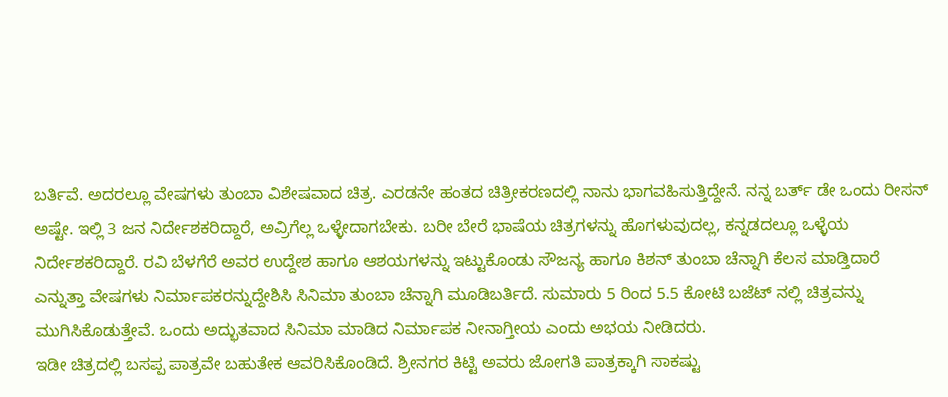ಬರ್ತಿವೆ. ಅದರಲ್ಲೂ ವೇಷಗಳು ತುಂಬಾ ವಿಶೇಷವಾದ ಚಿತ್ರ. ಎರಡನೇ ಹಂತದ ಚಿತ್ರೀಕರಣದಲ್ಲಿ ನಾನು ಭಾಗವಹಿಸುತ್ತಿದ್ದೇನೆ. ನನ್ನ ಬರ್ತ್ ಡೇ ಒಂದು ರೀಸನ್ ಅಷ್ಟೇ. ಇಲ್ಲಿ 3 ಜನ ನಿರ್ದೇಶಕರಿದ್ದಾರೆ, ಅವ್ರಿಗೆಲ್ಲ ಒಳ್ಳೇದಾಗಬೇಕು. ಬರೀ ಬೇರೆ ಭಾಷೆಯ ಚಿತ್ರಗಳನ್ನು ಹೊಗಳುವುದಲ್ಲ, ಕನ್ನಡದಲ್ಲೂ ಒಳ್ಳೆಯ ನಿರ್ದೇಶಕರಿದ್ದಾರೆ. ರವಿ ಬೆಳಗೆರೆ ಅವರ ಉದ್ದೇಶ ಹಾಗೂ ಆಶಯಗಳನ್ನು ಇಟ್ಟುಕೊಂಡು ಸೌಜನ್ಯ ಹಾಗೂ ಕಿಶನ್ ತುಂಬಾ ಚೆನ್ನಾಗಿ ಕೆಲಸ ಮಾಡ್ತಿದಾರೆ ಎನ್ನುತ್ತಾ ವೇಷಗಳು ನಿರ್ಮಾಪಕರನ್ನುದ್ದೇಶಿಸಿ ಸಿನಿಮಾ ತುಂಬಾ ಚೆನ್ನಾಗಿ ಮೂಡಿಬರ್ತಿದೆ. ಸುಮಾರು 5 ರಿಂದ 5.5 ಕೋಟಿ ಬಜೆಟ್ ನಲ್ಲಿ ಚಿತ್ರವನ್ನು ಮುಗಿಸಿಕೊಡುತ್ತೇವೆ. ಒಂದು ಅದ್ಭುತವಾದ ಸಿನಿಮಾ ಮಾಡಿದ ನಿರ್ಮಾಪಕ ನೀನಾಗ್ತೀಯ ಎಂದು ಅಭಯ ನೀಡಿದರು.
ಇಡೀ ಚಿತ್ರದಲ್ಲಿ ಬಸಪ್ಪ ಪಾತ್ರವೇ ಬಹುತೇಕ ಆವರಿಸಿಕೊಂಡಿದೆ. ಶ್ರೀನಗರ ಕಿಟ್ಟಿ ಅವರು ಜೋಗತಿ ಪಾತ್ರಕ್ಕಾಗಿ ಸಾಕಷ್ಟು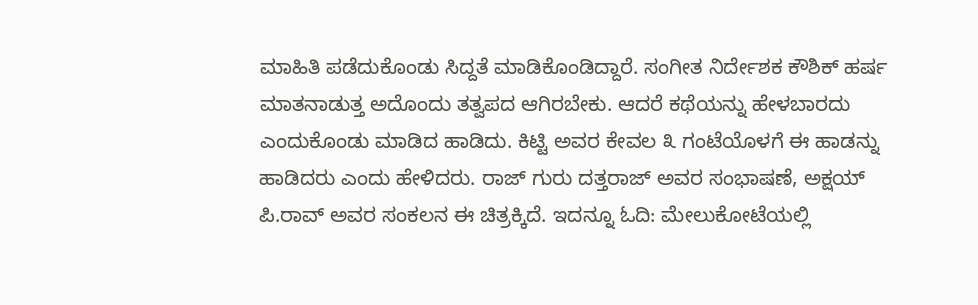ಮಾಹಿತಿ ಪಡೆದುಕೊಂಡು ಸಿದ್ದತೆ ಮಾಡಿಕೊಂಡಿದ್ದಾರೆ. ಸಂಗೀತ ನಿರ್ದೇಶಕ ಕೌಶಿಕ್ ಹರ್ಷ ಮಾತನಾಡುತ್ತ ಅದೊಂದು ತತ್ವಪದ ಆಗಿರಬೇಕು. ಆದರೆ ಕಥೆಯನ್ನು ಹೇಳಬಾರದು ಎಂದುಕೊಂಡು ಮಾಡಿದ ಹಾಡಿದು. ಕಿಟ್ಟಿ ಅವರ ಕೇವಲ ೩ ಗಂಟೆಯೊಳಗೆ ಈ ಹಾಡನ್ನು ಹಾಡಿದರು ಎಂದು ಹೇಳಿದರು. ರಾಜ್ ಗುರು ದತ್ತರಾಜ್ ಅವರ ಸಂಭಾಷಣೆ, ಅಕ್ಷಯ್ ಪಿ.ರಾವ್ ಅವರ ಸಂಕಲನ ಈ ಚಿತ್ರಕ್ಕಿದೆ. ಇದನ್ನೂ ಓದಿ: ಮೇಲುಕೋಟೆಯಲ್ಲಿ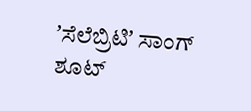ʼಸೆಲೆಬ್ರಿಟಿʼ ಸಾಂಗ್ ಶೂಟ್